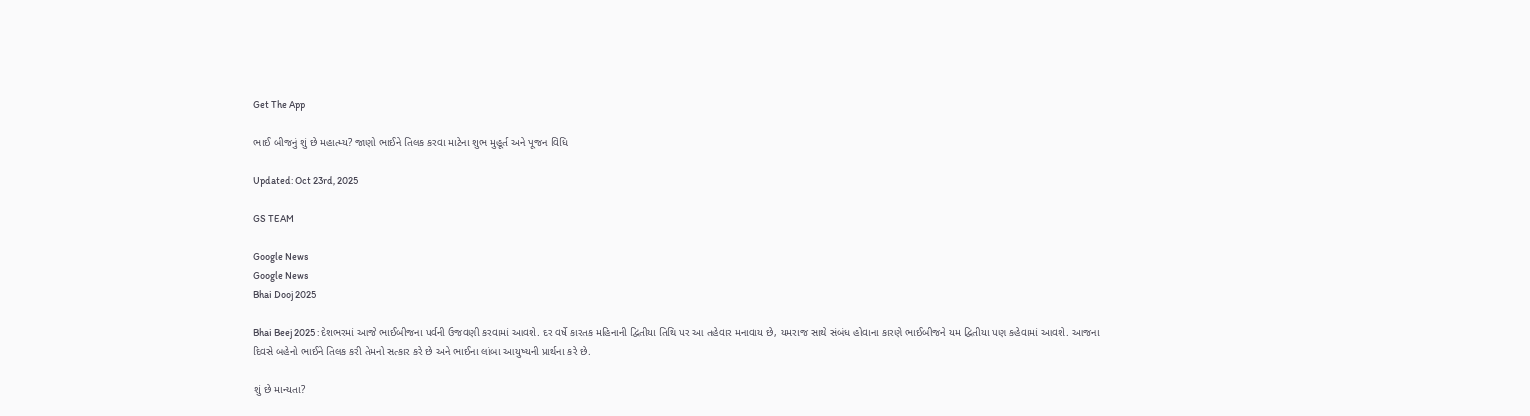Get The App

ભાઈ બીજનું શું છે મહાત્મ્ય? જાણો ભાઈને તિલક કરવા માટેના શુભ મુહૂર્ત અને પૂજન વિધિ

Updated: Oct 23rd, 2025

GS TEAM

Google News
Google News
Bhai Dooj 2025

Bhai Beej 2025 : દેશભરમાં આજે ભાઈબીજના પર્વની ઉજવણી કરવામાં આવશે. દર વર્ષે કારતક મહિનાની દ્વિતીયા તિથિ પર આ તહેવાર મનાવાય છે, યમરાજ સાથે સંબંધ હોવાના કારણે ભાઈબીજને યમ દ્વિતીયા પણ કહેવામાં આવશે. આજના દિવસે બહેનો ભાઈને તિલક કરી તેમનો સત્કાર કરે છે અને ભાઈના લાંબા આયુષ્યની પ્રાર્થના કરે છે.

શું છે માન્યતા?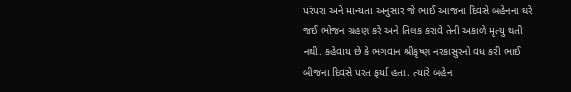પરંપરા અને માન્યતા અનુસાર જે ભાઈ આજના દિવસે બહેનના ઘરે જઈ ભોજન ગ્રહણ કરે અને તિલક કરાવે તેની અકાળે મૃત્યુ થતી નથી. કહેવાય છે કે ભગવાન શ્રીકૃષ્ણ નરકાસુરનો વધ કરી ભાઈ બીજના દિવસે પરત ફર્યા હતા. ત્યારે બહેન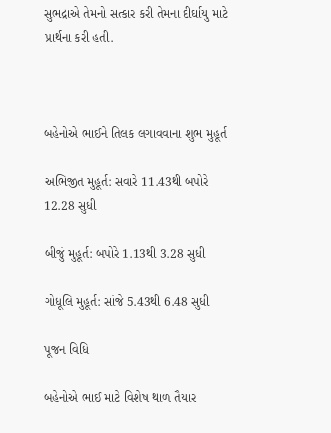સુભદ્રાએ તેમનો સત્કાર કરી તેમના દીર્ઘાયુ માટે પ્રાર્થના કરી હતી.



બહેનોએ ભાઈને તિલક લગાવવાના શુભ મુહૂર્ત

અભિજીત મુહૂર્ત: સવારે 11.43થી બપોરે 12.28 સુધી

બીજું મુહૂર્ત: બપોરે 1.13થી 3.28 સુધી

ગોધૂલિ મુહૂર્ત: સાંજે 5.43થી 6.48 સુધી

પૂજન વિધિ

બહેનોએ ભાઈ માટે વિશેષ થાળ તૈયાર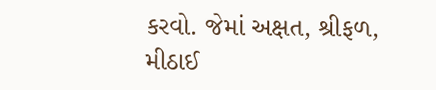કરવો. જેમાં અક્ષત, શ્રીફળ, મીઠાઈ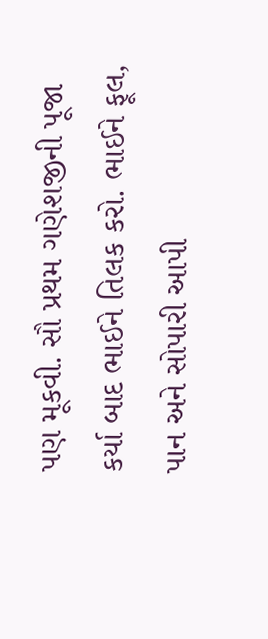પણ મૂકવી. સૌ પ્રથમ ગણેશજીની પૂજા કર્યા બાદ ભાઈને તિલક કરો. ભાઈને ફૂલ, પાન અને સોપારી આપી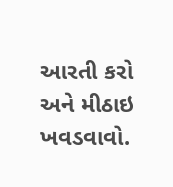આરતી કરો અને મીઠાઇ ખવડવાવો.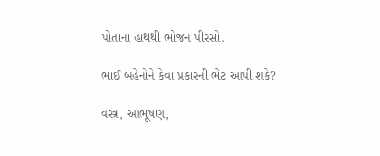પોતાના હાથથી ભોજન પીરસો.

ભાઈ બહેનોને કેવા પ્રકારની ભેટ આપી શકે?

વસ્ત્ર, આભૂષણ,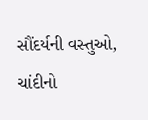સૌંદર્યની વસ્તુઓ, ચાંદીનો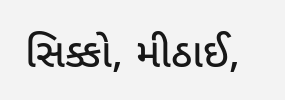સિક્કો, મીઠાઈ,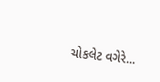ચોકલેટ વગેરે...